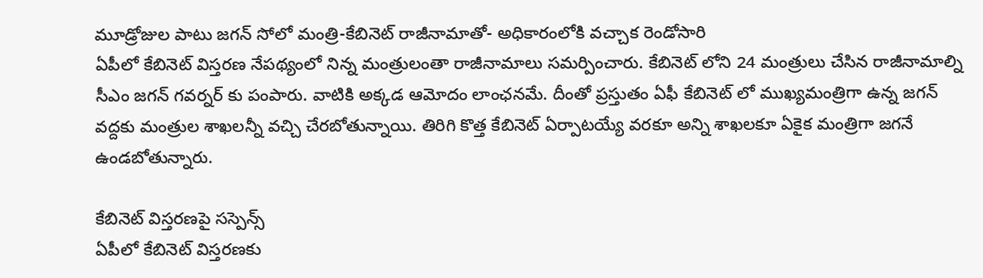మూడ్రోజుల పాటు జగన్ సోలో మంత్రి-కేబినెట్ రాజీనామాతో- అధికారంలోకి వచ్చాక రెండోసారి
ఏపీలో కేబినెట్ విస్తరణ నేపథ్యంలో నిన్న మంత్రులంతా రాజీనామాలు సమర్పించారు. కేబినెట్ లోని 24 మంత్రులు చేసిన రాజీనామాల్ని సీఎం జగన్ గవర్నర్ కు పంపారు. వాటికి అక్కడ ఆమోదం లాంఛనమే. దీంతో ప్రస్తుతం ఏఫీ కేబినెట్ లో ముఖ్యమంత్రిగా ఉన్న జగన్ వద్దకు మంత్రుల శాఖలన్నీ వచ్చి చేరబోతున్నాయి. తిరిగి కొత్త కేబినెట్ ఏర్పాటయ్యే వరకూ అన్ని శాఖలకూ ఏకైక మంత్రిగా జగనే ఉండబోతున్నారు.

కేబినెట్ విస్తరణపై సస్పెన్స్
ఏపీలో కేబినెట్ విస్తరణకు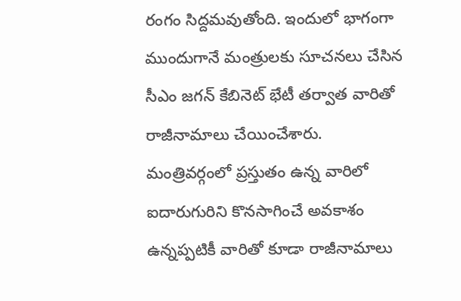రంగం సిద్దమవుతోంది. ఇందులో భాగంగా ముందుగానే మంత్రులకు సూచనలు చేసిన సీఎం జగన్ కేబినెట్ భేటీ తర్వాత వారితో రాజీనామాలు చేయించేశారు. మంత్రివర్గంలో ప్రస్తుతం ఉన్న వారిలో ఐదారుగురిని కొనసాగించే అవకాశం ఉన్నప్పటికీ వారితో కూడా రాజీనామాలు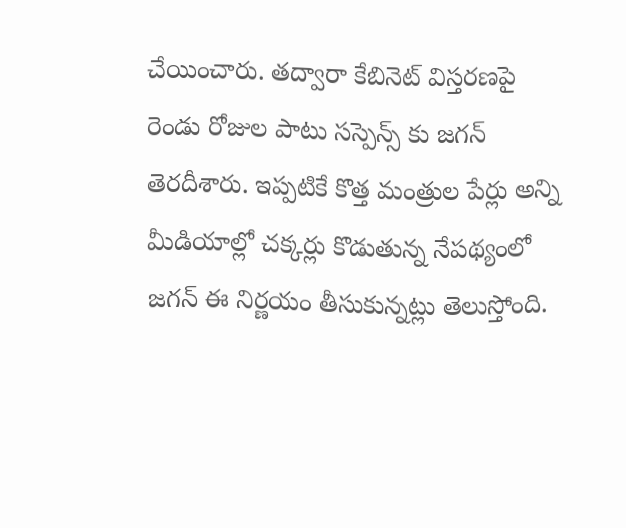చేయించారు. తద్వారా కేబినెట్ విస్తరణపై రెండు రోజుల పాటు సస్పెన్స్ కు జగన్ తెరదీశారు. ఇప్పటికే కొత్త మంత్రుల పేర్లు అన్ని మీడియాల్లో చక్కర్లు కొడుతున్న నేపథ్యంలో జగన్ ఈ నిర్ణయం తీసుకున్నట్లు తెలుస్తోంది.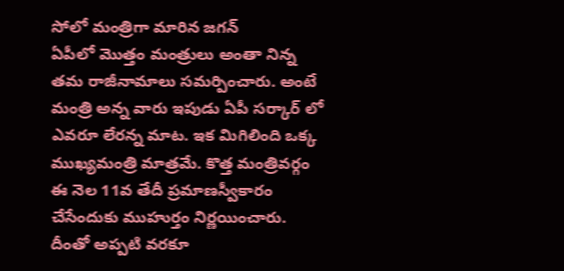సోలో మంత్రిగా మారిన జగన్
ఏపీలో మొత్తం మంత్రులు అంతా నిన్న తమ రాజీనామాలు సమర్పించారు. అంటే మంత్రి అన్న వారు ఇపుడు ఏపీ సర్కార్ లో ఎవరూ లేరన్న మాట. ఇక మిగిలింది ఒక్క ముఖ్యమంత్రి మాత్రమే. కొత్త మంత్రివర్గం ఈ నెల 11వ తేదీ ప్రమాణస్వీకారం చేసేందుకు ముహుర్తం నిర్ణయించారు. దీంతో అప్పటి వరకూ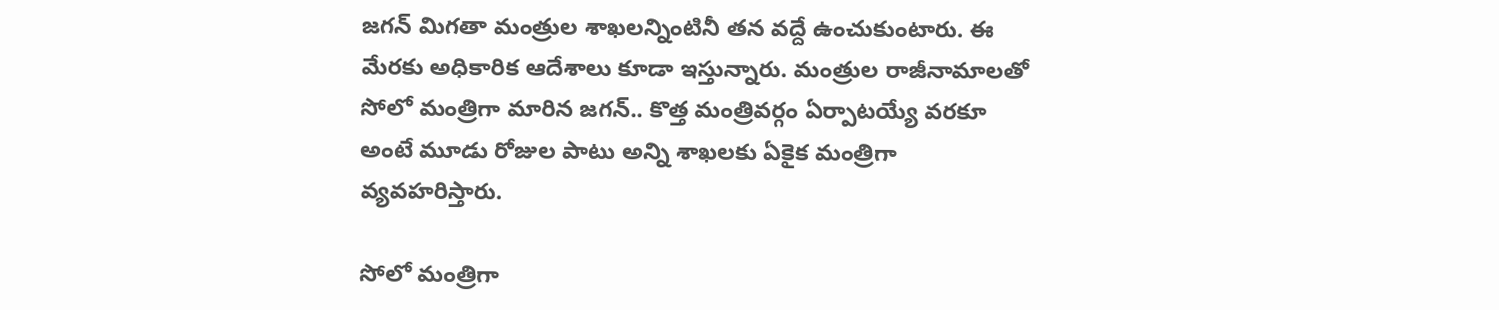జగన్ మిగతా మంత్రుల శాఖలన్నింటినీ తన వద్దే ఉంచుకుంటారు. ఈ మేరకు అధికారిక ఆదేశాలు కూడా ఇస్తున్నారు. మంత్రుల రాజీనామాలతో సోలో మంత్రిగా మారిన జగన్.. కొత్త మంత్రివర్గం ఏర్పాటయ్యే వరకూ అంటే మూడు రోజుల పాటు అన్ని శాఖలకు ఏకైక మంత్రిగా వ్యవహరిస్తారు.

సోలో మంత్రిగా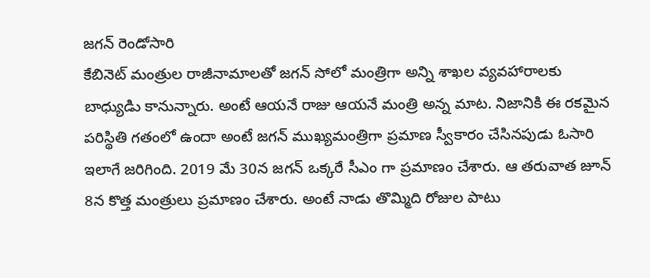జగన్ రెండోసారి
కేబినెట్ మంత్రుల రాజీనామాలతో జగన్ సోలో మంత్రిగా అన్ని శాఖల వ్యవహారాలకు బాధ్యుడిు కానున్నారు. అంటే ఆయనే రాజు ఆయనే మంత్రి అన్న మాట. నిజానికి ఈ రకమైన పరిస్థితి గతంలో ఉందా అంటే జగన్ ముఖ్యమంత్రిగా ప్రమాణ స్వీకారం చేసినపుడు ఓసారి ఇలాగే జరిగింది. 2019 మే 30న జగన్ ఒక్కరే సీఎం గా ప్రమాణం చేశారు. ఆ తరువాత జూన్ 8న కొత్త మంత్రులు ప్రమాణం చేశారు. అంటే నాడు తొమ్మిది రోజుల పాటు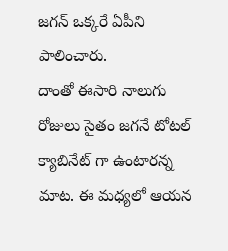జగన్ ఒక్కరే ఏపీని పాలించారు.
దాంతో ఈసారి నాలుగు రోజులు సైతం జగనే టోటల్ క్యాబినేట్ గా ఉంటారన్న మాట. ఈ మధ్యలో ఆయన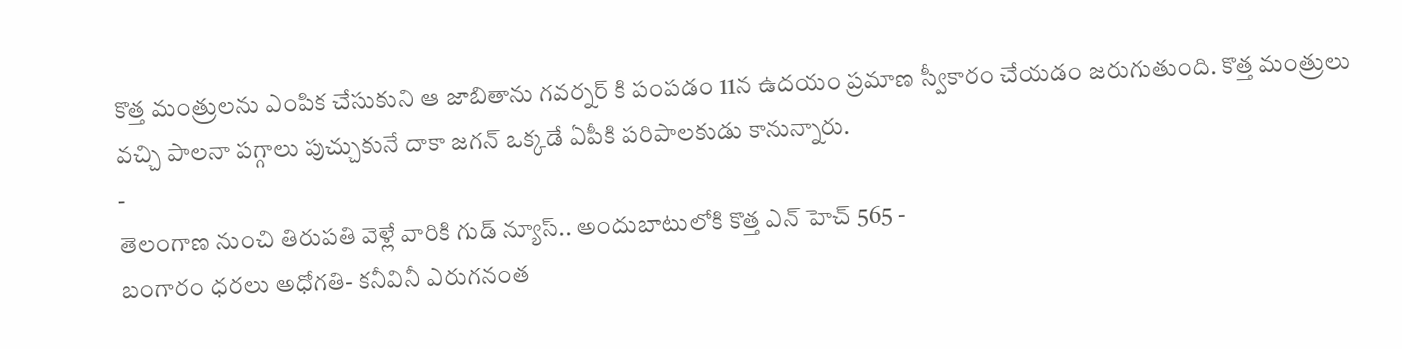కొత్త మంత్రులను ఎంపిక చేసుకుని ఆ జాబితాను గవర్నర్ కి పంపడం 11న ఉదయం ప్రమాణ స్వీకారం చేయడం జరుగుతుంది. కొత్త మంత్రులు వచ్చి పాలనా పగ్గాలు పుచ్చుకునే దాకా జగన్ ఒక్కడే ఏపీకి పరిపాలకుడు కానున్నారు.
-
తెలంగాణ నుంచి తిరుపతి వెళ్లే వారికి గుడ్ న్యూస్.. అందుబాటులోకి కొత్త ఎన్ హెచ్ 565 -
బంగారం ధరలు అధోగతి- కనీవినీ ఎరుగనంత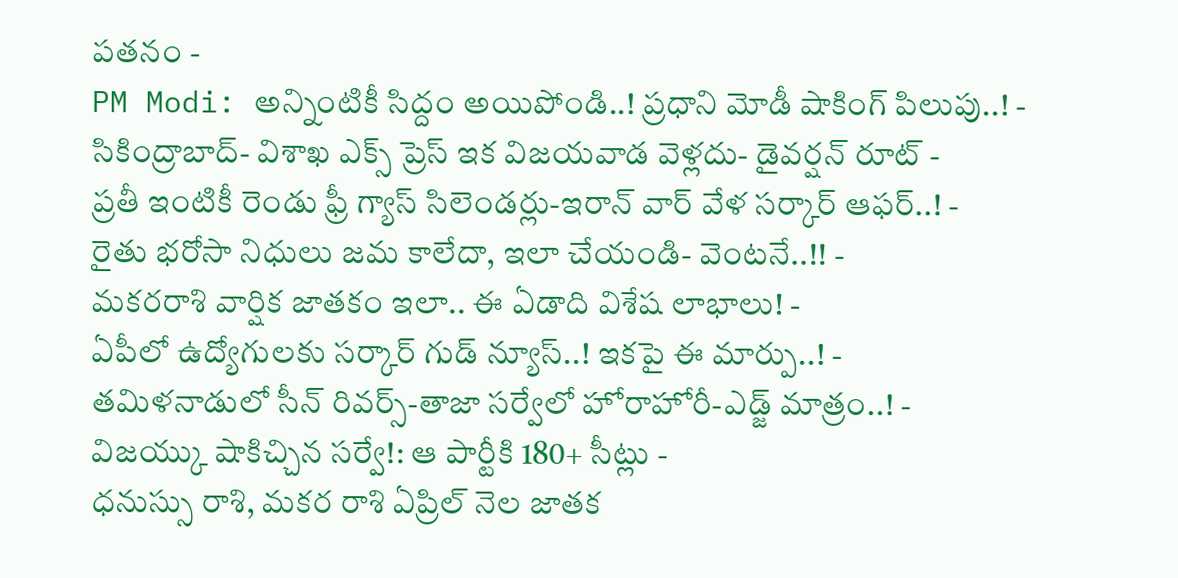పతనం -
PM Modi: అన్నింటికీ సిద్దం అయిపోండి..! ప్రధాని మోడీ షాకింగ్ పిలుపు..! -
సికింద్రాబాద్- విశాఖ ఎక్స్ ప్రెస్ ఇక విజయవాడ వెళ్లదు- డైవర్షన్ రూట్ -
ప్రతీ ఇంటికీ రెండు ఫ్రీ గ్యాస్ సిలెండర్లు-ఇరాన్ వార్ వేళ సర్కార్ ఆఫర్..! -
రైతు భరోసా నిధులు జమ కాలేదా, ఇలా చేయండి- వెంటనే..!! -
మకరరాశి వార్షిక జాతకం ఇలా.. ఈ ఏడాది విశేష లాభాలు! -
ఏపీలో ఉద్యోగులకు సర్కార్ గుడ్ న్యూస్..! ఇకపై ఈ మార్పు..! -
తమిళనాడులో సీన్ రివర్స్-తాజా సర్వేలో హోరాహోరీ-ఎడ్జ్ మాత్రం..! -
విజయ్కు షాకిచ్చిన సర్వే!: ఆ పార్టీకి 180+ సీట్లు -
ధనుస్సు రాశి, మకర రాశి ఏప్రిల్ నెల జాతక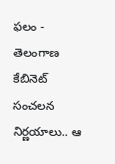ఫలం -
తెలంగాణ కేబినెట్ సంచలన నిర్ణయాలు.. ఆ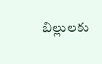బిల్లులకు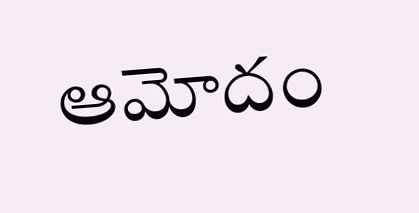ఆమోదం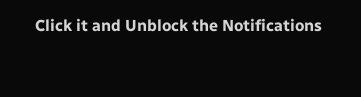Click it and Unblock the Notifications